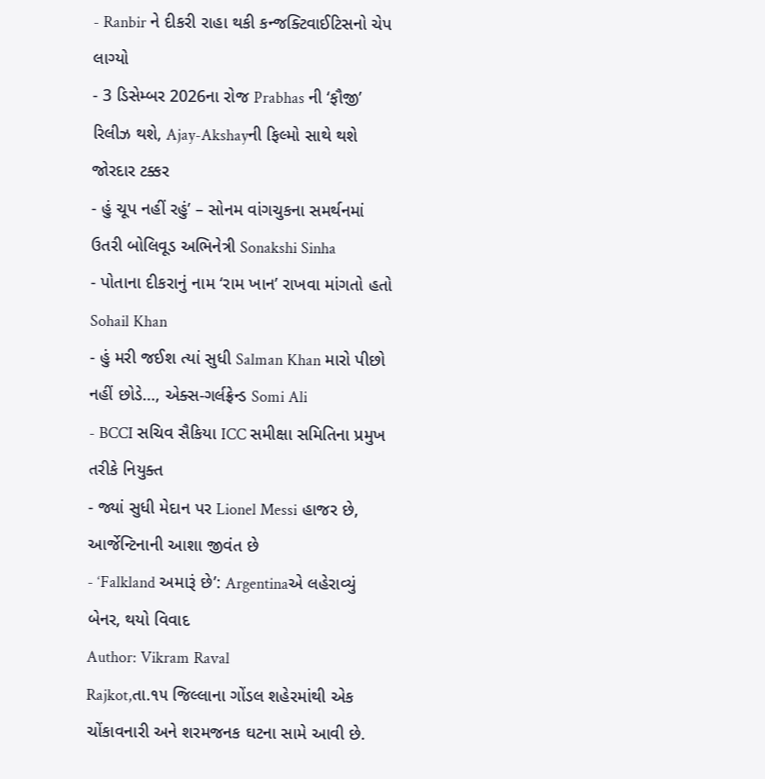- Ranbir ને દીકરી રાહા થકી કન્જક્ટિવાઈટિસનો ચેપ લાગ્યો
- 3 ડિસેમ્બર 2026ના રોજ Prabhas ની ‘ફૌજી’ રિલીઝ થશે, Ajay-Akshayની ફિલ્મો સાથે થશે જોરદાર ટક્કર
- હું ચૂપ નહીં રહું’ – સોનમ વાંગચુકના સમર્થનમાં ઉતરી બોલિવૂડ અભિનેત્રી Sonakshi Sinha
- પોતાના દીકરાનું નામ ‘રામ ખાન’ રાખવા માંગતો હતો Sohail Khan
- હું મરી જઈશ ત્યાં સુધી Salman Khan મારો પીછો નહીં છોડે…, એક્સ-ગર્લફ્રેન્ડ Somi Ali
- BCCI સચિવ સૈકિયા ICC સમીક્ષા સમિતિના પ્રમુખ તરીકે નિયુક્ત
- જ્યાં સુધી મેદાન પર Lionel Messi હાજર છે, આર્જેન્ટિનાની આશા જીવંત છે
- ‘Falkland અમારૂં છે’: Argentinaએ લહેરાવ્યું બેનર, થયો વિવાદ
Author: Vikram Raval
Rajkot,તા.૧૫ જિલ્લાના ગોંડલ શહેરમાંથી એક ચોંકાવનારી અને શરમજનક ઘટના સામે આવી છે.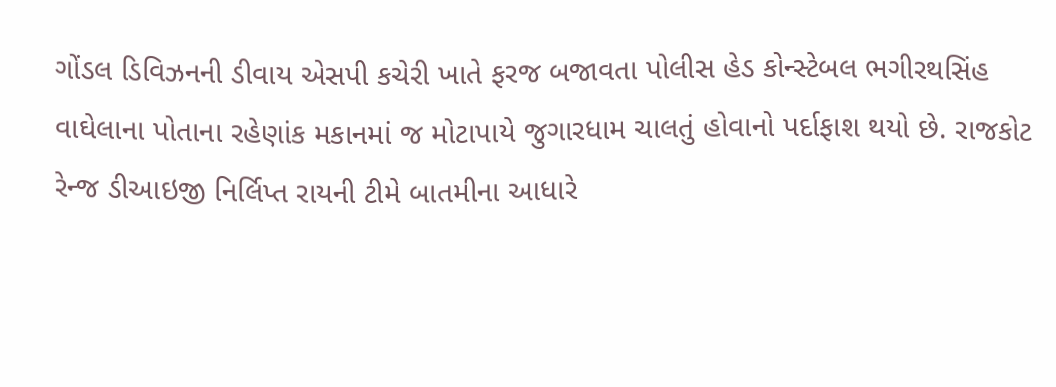ગોંડલ ડિવિઝનની ડીવાય એસપી કચેરી ખાતે ફરજ બજાવતા પોલીસ હેડ કોન્સ્ટેબલ ભગીરથસિંહ વાઘેલાના પોતાના રહેણાંક મકાનમાં જ મોટાપાયે જુગારધામ ચાલતું હોવાનો પર્દાફાશ થયો છે. રાજકોટ રેન્જ ડીઆઇજી નિર્લિપ્ત રાયની ટીમે બાતમીના આધારે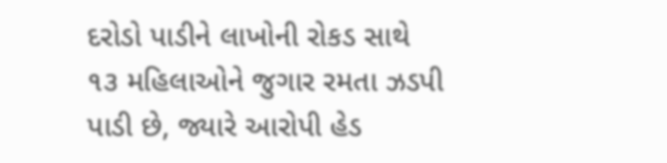દરોડો પાડીને લાખોની રોકડ સાથે ૧૩ મહિલાઓને જુગાર રમતા ઝડપી પાડી છે, જ્યારે આરોપી હેડ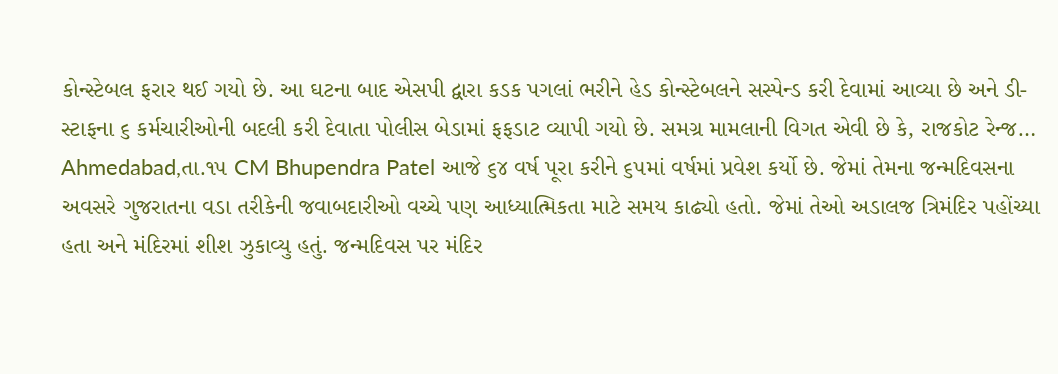કોન્સ્ટેબલ ફરાર થઈ ગયો છે. આ ઘટના બાદ એસપી દ્વારા કડક પગલાં ભરીને હેડ કોન્સ્ટેબલને સસ્પેન્ડ કરી દેવામાં આવ્યા છે અને ડી-સ્ટાફના ૬ કર્મચારીઓની બદલી કરી દેવાતા પોલીસ બેડામાં ફફડાટ વ્યાપી ગયો છે. સમગ્ર મામલાની વિગત એવી છે કે, રાજકોટ રેન્જ…
Ahmedabad,તા.૧૫ CM Bhupendra Patel આજે ૬૪ વર્ષ પૂરા કરીને ૬૫માં વર્ષમાં પ્રવેશ કર્યો છે. જેમાં તેમના જન્મદિવસના અવસરે ગુજરાતના વડા તરીકેની જવાબદારીઓ વચ્ચે પણ આધ્યાત્મિકતા માટે સમય કાઢ્યો હતો. જેમાં તેઓ અડાલજ ત્રિમંદિર પહોંચ્યા હતા અને મંદિરમાં શીશ ઝુકાવ્યુ હતું. જન્મદિવસ પર મંદિર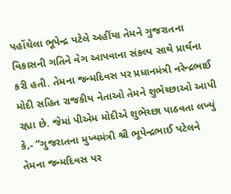પહોંચેલા ભૂપેન્દ્ર પટેલે અહીંયા તેમને ગુજરાતના વિકાસની ગતિને વેગ આપવાના સંકલ્પ સાથે પ્રાર્થના કરી હતી. તેમના જન્મદિવસ પર પ્રધાનમંત્રી નરેન્દ્રભાઈ મોદી સહિત રાજકીય નેતાઓ તેમને શુભેચ્છાઓ આપી રહ્યા છે. જેમાં પીએમ મોદીએ શુભેચ્છા પાઠવતા લખ્યું કે,- “ગુજરાતના મુખ્યમંત્રી શ્રી ભૂપેન્દ્રભાઈ પટેલને તેમના જન્મદિવસ પર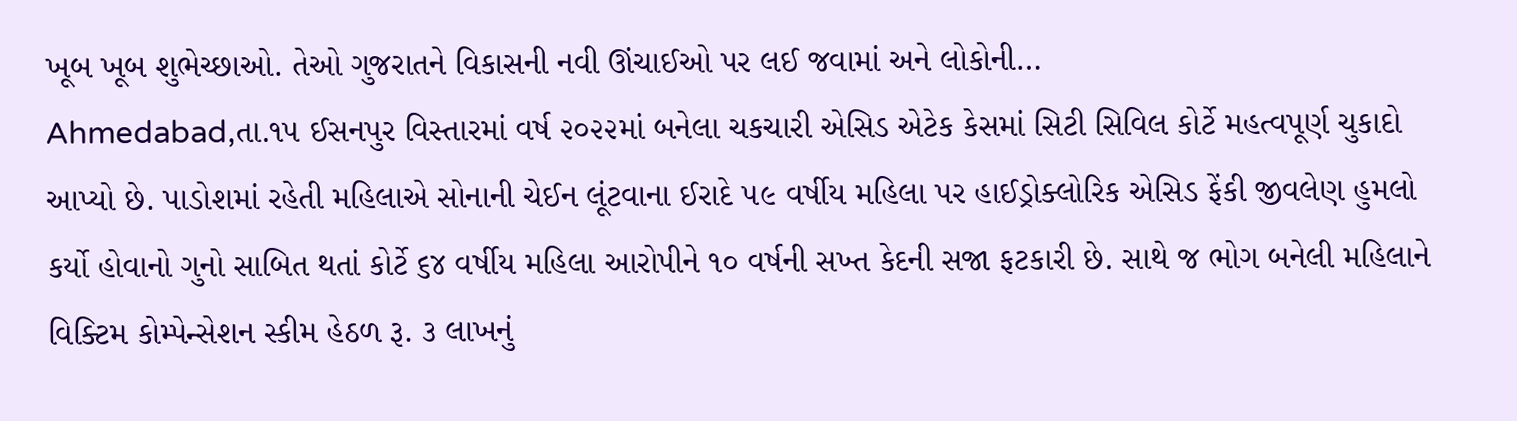ખૂબ ખૂબ શુભેચ્છાઓ. તેઓ ગુજરાતને વિકાસની નવી ઊંચાઈઓ પર લઈ જવામાં અને લોકોની…
Ahmedabad,તા.૧૫ ઈસનપુર વિસ્તારમાં વર્ષ ૨૦૨૨માં બનેલા ચકચારી એસિડ એટેક કેસમાં સિટી સિવિલ કોર્ટે મહત્વપૂર્ણ ચુકાદો આપ્યો છે. પાડોશમાં રહેતી મહિલાએ સોનાની ચેઈન લૂંટવાના ઈરાદે ૫૯ વર્ષીય મહિલા પર હાઈડ્રોક્લોરિક એસિડ ફેંકી જીવલેણ હુમલો કર્યો હોવાનો ગુનો સાબિત થતાં કોર્ટે ૬૪ વર્ષીય મહિલા આરોપીને ૧૦ વર્ષની સખ્ત કેદની સજા ફટકારી છે. સાથે જ ભોગ બનેલી મહિલાને વિક્ટિમ કોમ્પેન્સેશન સ્કીમ હેઠળ રૂ. ૩ લાખનું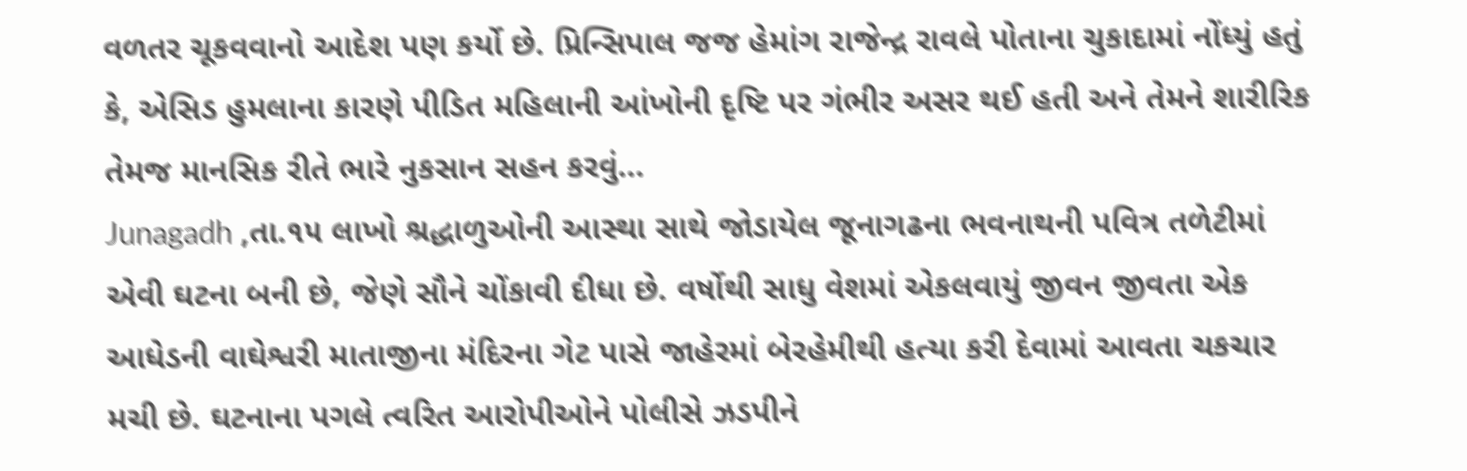વળતર ચૂકવવાનો આદેશ પણ કર્યો છે. પ્રિન્સિપાલ જજ હેમાંગ રાજેન્દ્ર રાવલે પોતાના ચુકાદામાં નોંધ્યું હતું કે, એસિડ હુમલાના કારણે પીડિત મહિલાની આંખોની દૃષ્ટિ પર ગંભીર અસર થઈ હતી અને તેમને શારીરિક તેમજ માનસિક રીતે ભારે નુકસાન સહન કરવું…
Junagadh ,તા.૧૫ લાખો શ્રદ્ધાળુઓની આસ્થા સાથે જોડાયેલ જૂનાગઢના ભવનાથની પવિત્ર તળેટીમાં એવી ઘટના બની છે, જેણે સૌને ચોંકાવી દીધા છે. વર્ષોથી સાધુ વેશમાં એકલવાયું જીવન જીવતા એક આધેડની વાઘેશ્વરી માતાજીના મંદિરના ગેટ પાસે જાહેરમાં બેરહેમીથી હત્યા કરી દેવામાં આવતા ચકચાર મચી છે. ઘટનાના પગલે ત્વરિત આરોપીઓને પોલીસે ઝડપીને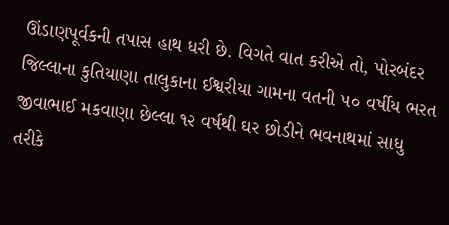ઊંડાણપૂર્વકની તપાસ હાથ ધરી છે. વિગતે વાત કરીએ તો, પોરબંદર જિલ્લાના કુતિયાણા તાલુકાના ઈશ્વરીયા ગામના વતની ૫૦ વર્ષીય ભરત જીવાભાઈ મકવાણા છેલ્લા ૧૨ વર્ષથી ઘર છોડીને ભવનાથમાં સાધુ તરીકે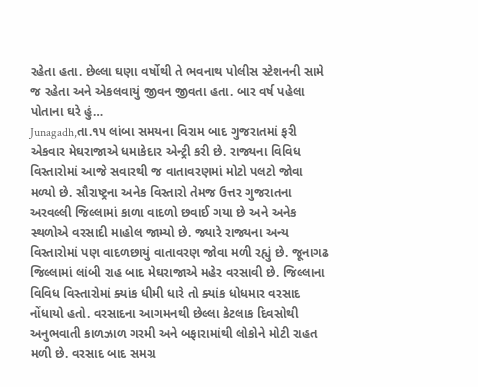રહેતા હતા. છેલ્લા ઘણા વર્ષોથી તે ભવનાથ પોલીસ સ્ટેશનની સામે જ રહેતા અને એકલવાયું જીવન જીવતા હતા. બાર વર્ષ પહેલા પોતાના ઘરે હું…
Junagadh,તા.૧૫ લાંબા સમયના વિરામ બાદ ગુજરાતમાં ફરી એકવાર મેઘરાજાએ ધમાકેદાર એન્ટ્રી કરી છે. રાજ્યના વિવિધ વિસ્તારોમાં આજે સવારથી જ વાતાવરણમાં મોટો પલટો જોવા મળ્યો છે. સૌરાષ્ટ્રના અનેક વિસ્તારો તેમજ ઉત્તર ગુજરાતના અરવલ્લી જિલ્લામાં કાળા વાદળો છવાઈ ગયા છે અને અનેક સ્થળોએ વરસાદી માહોલ જામ્યો છે. જ્યારે રાજ્યના અન્ય વિસ્તારોમાં પણ વાદળછાયું વાતાવરણ જોવા મળી રહ્યું છે. જૂનાગઢ જિલ્લામાં લાંબી રાહ બાદ મેઘરાજાએ મહેર વરસાવી છે. જિલ્લાના વિવિધ વિસ્તારોમાં ક્યાંક ધીમી ધારે તો ક્યાંક ધોધમાર વરસાદ નોંધાયો હતો. વરસાદના આગમનથી છેલ્લા કેટલાક દિવસોથી અનુભવાતી કાળઝાળ ગરમી અને બફારામાંથી લોકોને મોટી રાહત મળી છે. વરસાદ બાદ સમગ્ર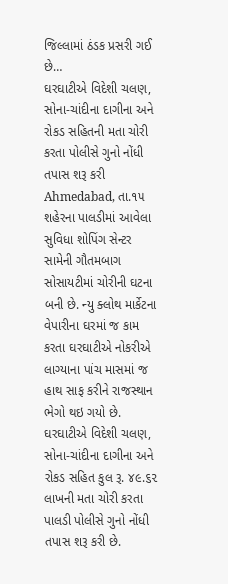જિલ્લામાં ઠંડક પ્રસરી ગઈ છે…
ઘરઘાટીએ વિદેશી ચલણ, સોના-ચાંદીના દાગીના અને રોકડ સહિતની મતા ચોરી કરતા પોલીસે ગુનો નોંધી તપાસ શરૂ કરી Ahmedabad, તા.૧૫ શહેરના પાલડીમાં આવેલા સુવિધા શોપિંગ સેન્ટર સામેની ગૌતમબાગ સોસાયટીમાં ચોરીની ઘટના બની છે. ન્યુ ક્લોથ માર્કેટના વેપારીના ઘરમાં જ કામ કરતા ઘરઘાટીએ નોકરીએ લાગ્યાના પાંચ માસમાં જ હાથ સાફ કરીને રાજસ્થાન ભેગો થઇ ગયો છે. ઘરઘાટીએ વિદેશી ચલણ, સોના-ચાંદીના દાગીના અને રોકડ સહિત કુલ રૂ. ૪૯.૬૨ લાખની મતા ચોરી કરતા પાલડી પોલીસે ગુનો નોંધી તપાસ શરૂ કરી છે.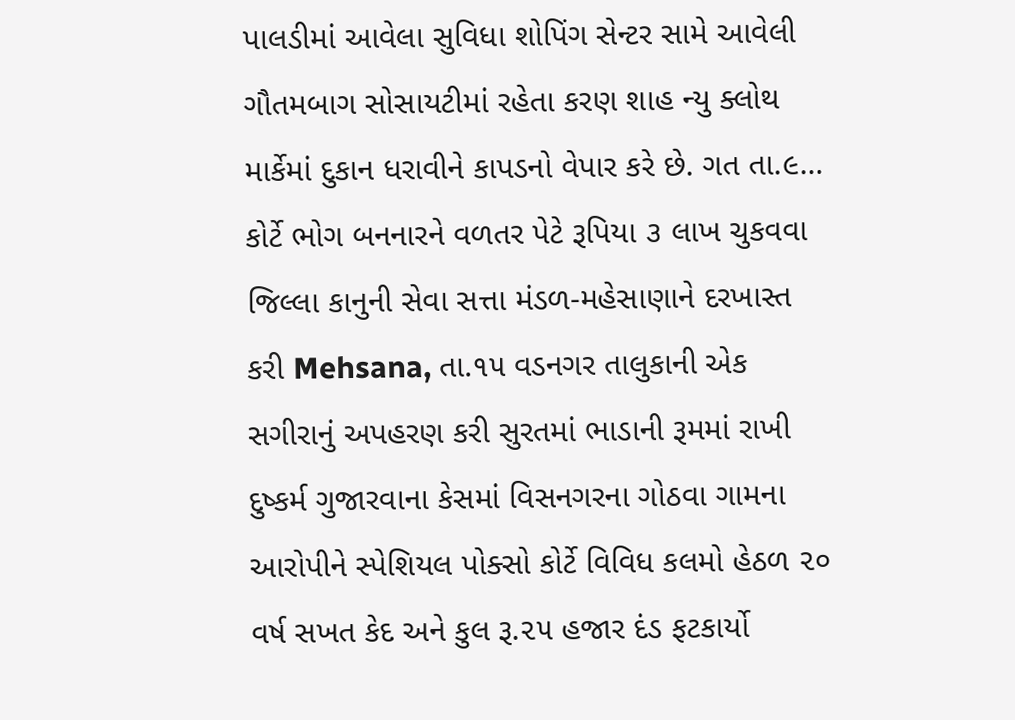પાલડીમાં આવેલા સુવિધા શોપિંગ સેન્ટર સામે આવેલી ગૌતમબાગ સોસાયટીમાં રહેતા કરણ શાહ ન્યુ ક્લોથ માર્કેમાં દુકાન ધરાવીને કાપડનો વેપાર કરે છે. ગત તા.૯…
કોર્ટે ભોગ બનનારને વળતર પેટે રૂપિયા ૩ લાખ ચુકવવા જિલ્લા કાનુની સેવા સત્તા મંડળ-મહેસાણાને દરખાસ્ત કરી Mehsana, તા.૧૫ વડનગર તાલુકાની એક સગીરાનું અપહરણ કરી સુરતમાં ભાડાની રૂમમાં રાખી દુષ્કર્મ ગુજારવાના કેસમાં વિસનગરના ગોઠવા ગામના આરોપીને સ્પેશિયલ પોક્સો કોર્ટે વિવિધ કલમો હેઠળ ૨૦ વર્ષ સખત કેદ અને કુલ રૂ.૨૫ હજાર દંડ ફટકાર્યો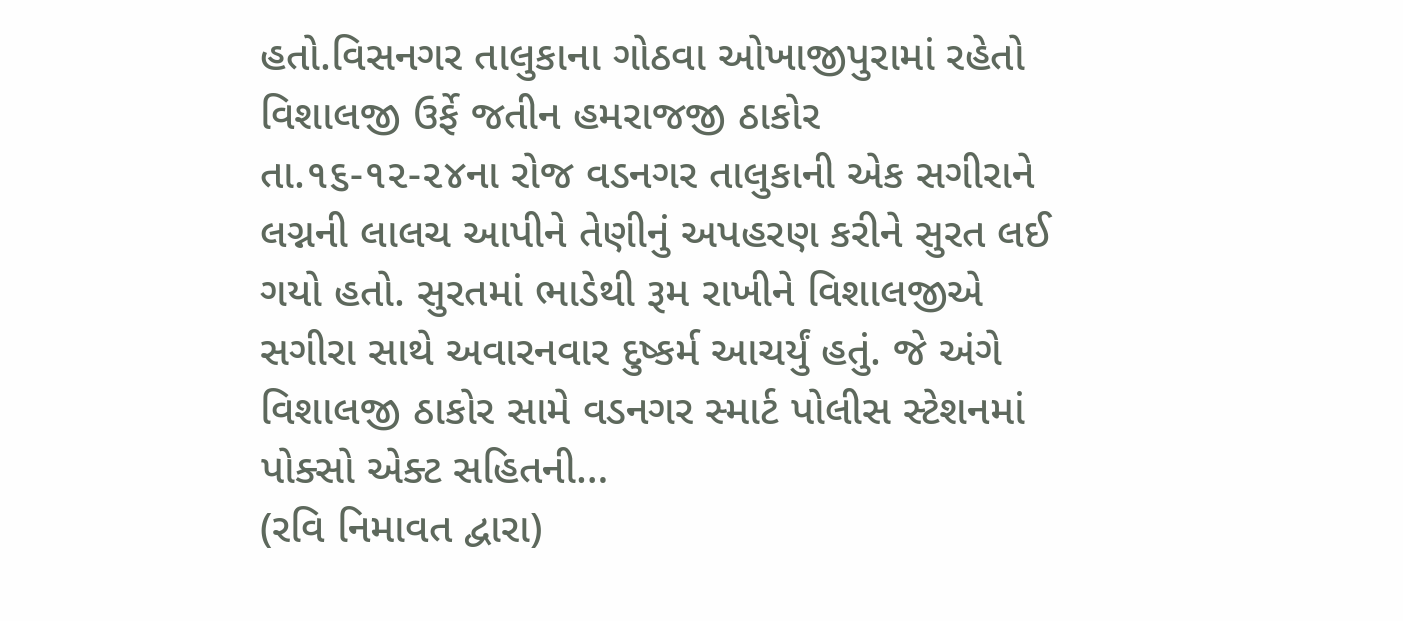હતો.વિસનગર તાલુકાના ગોઠવા ઓખાજીપુરામાં રહેતો વિશાલજી ઉર્ફે જતીન હમરાજજી ઠાકોર તા.૧૬-૧૨-૨૪ના રોજ વડનગર તાલુકાની એક સગીરાને લગ્નની લાલચ આપીને તેણીનું અપહરણ કરીને સુરત લઈ ગયો હતો. સુરતમાં ભાડેથી રૂમ રાખીને વિશાલજીએ સગીરા સાથે અવારનવાર દુષ્કર્મ આચર્યું હતું. જે અંગે વિશાલજી ઠાકોર સામે વડનગર સ્માર્ટ પોલીસ સ્ટેશનમાં પોક્સો એક્ટ સહિતની…
(રવિ નિમાવત દ્વારા)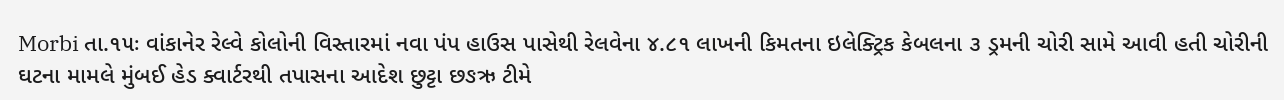Morbi તા.૧૫ઃ વાંકાનેર રેલ્વે કોલોની વિસ્તારમાં નવા પંપ હાઉસ પાસેથી રેલવેના ૪.૮૧ લાખની કિમતના ઇલેક્ટ્રિક કેબલના ૩ ડ્રમની ચોરી સામે આવી હતી ચોરીની ઘટના મામલે મુંબઈ હેડ ક્વાર્ટરથી તપાસના આદેશ છુટ્ટા છઙઋ ટીમે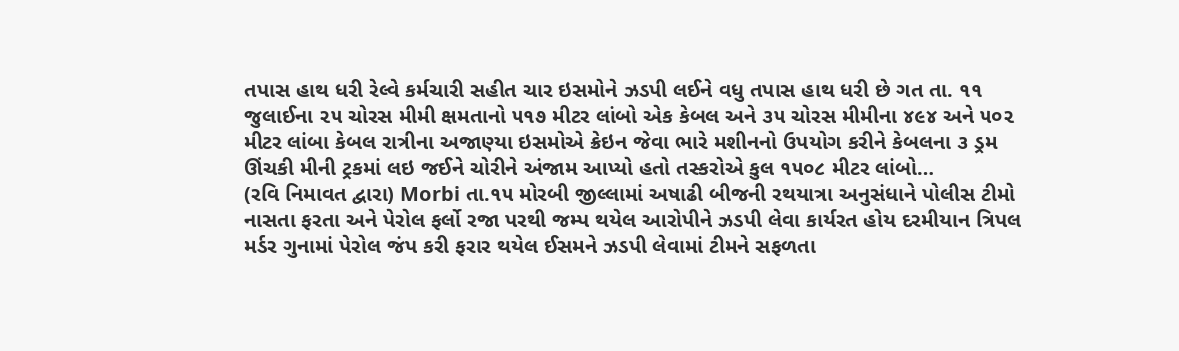તપાસ હાથ ધરી રેલ્વે કર્મચારી સહીત ચાર ઇસમોને ઝડપી લઈને વધુ તપાસ હાથ ધરી છે ગત તા. ૧૧ જુલાઈના ૨૫ ચોરસ મીમી ક્ષમતાનો ૫૧૭ મીટર લાંબો એક કેબલ અને ૩૫ ચોરસ મીમીના ૪૯૪ અને ૫૦૨ મીટર લાંબા કેબલ રાત્રીના અજાણ્યા ઇસમોએ ક્રેઇન જેવા ભારે મશીનનો ઉપયોગ કરીને કેબલના ૩ ડ્રમ ઊંચકી મીની ટ્રકમાં લઇ જઈને ચોરીને અંજામ આપ્યો હતો તસ્કરોએ કુલ ૧૫૦૮ મીટર લાંબો…
(રવિ નિમાવત દ્વારા) Morbi તા.૧૫ મોરબી જીલ્લામાં અષાઢી બીજની રથયાત્રા અનુસંધાને પોલીસ ટીમો નાસતા ફરતા અને પેરોલ ફર્લો રજા પરથી જમ્પ થયેલ આરોપીને ઝડપી લેવા કાર્યરત હોય દરમીયાન ત્રિપલ મર્ડર ગુનામાં પેરોલ જંપ કરી ફરાર થયેલ ઈસમને ઝડપી લેવામાં ટીમને સફળતા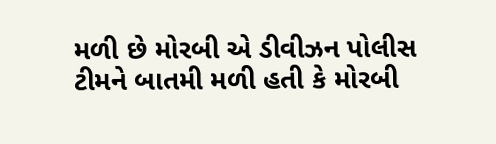મળી છે મોરબી એ ડીવીઝન પોલીસ ટીમને બાતમી મળી હતી કે મોરબી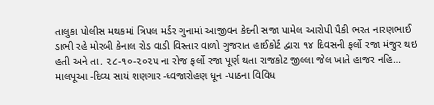તાલુકા પોલીસ મથકમાં ત્રિપલ મર્ડર ગુનામાં આજીવન કેદની સજા પામેલ આરોપી પૈકી ભરત નારણભાઈ ડાભી રહે મોરબી કેનાલ રોડ વાડી વિસ્તાર વાળો ગુજરાત હાઈકોર્ટ દ્વારા ૧૪ દિવસની ફર્લો રજા મંજુર થઇ હતી અને તા. ૨૮-૧૦-૨૦૨૫ ના રોજ ફર્લો રજા પૂર્ણ થતા રાજકોટ જીલ્લા જેલ ખાતે હાજર નહિ…
માલપૂઆ -દિવ્ય સાયં શણગાર -ધ્વજારોહણ ધૂન -પાઠના વિવિધ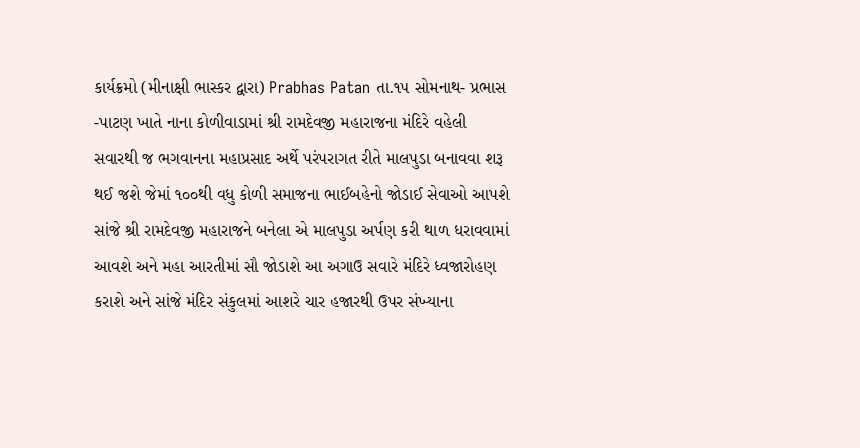કાર્યક્રમો (મીનાક્ષી ભાસ્કર દ્વારા) Prabhas Patan તા.૧૫ સોમનાથ- પ્રભાસ -પાટણ ખાતે નાના કોળીવાડામાં શ્રી રામદેવજી મહારાજના મંદિરે વહેલી સવારથી જ ભગવાનના મહાપ્રસાદ અર્થે પરંપરાગત રીતે માલપુડા બનાવવા શરૂ થઈ જશે જેમાં ૧૦૦થી વધુ કોળી સમાજના ભાઈબહેનો જોડાઈ સેવાઓ આપશે સાંજે શ્રી રામદેવજી મહારાજને બનેલા એ માલપુડા અર્પણ કરી થાળ ધરાવવામાં આવશે અને મહા આરતીમાં સૌ જોડાશે આ અગાઉ સવારે મંદિરે ધ્વજારોહણ કરાશે અને સાંજે મંદિર સંકુલમાં આશરે ચાર હજારથી ઉપર સંખ્યાના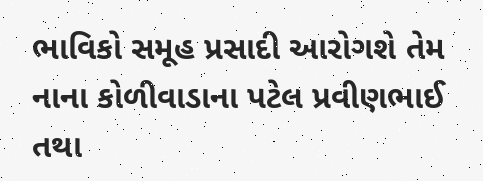ભાવિકો સમૂહ પ્રસાદી આરોગશે તેમ નાના કોળીવાડાના પટેલ પ્રવીણભાઈ તથા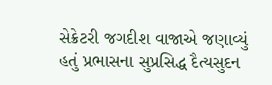સેક્રેટરી જગદીશ વાજાએ જણાવ્યું હતું પ્રભાસના સુપ્રસિદ્ધ દૈત્યસુદન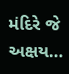મંદિરે જે અક્ષય…